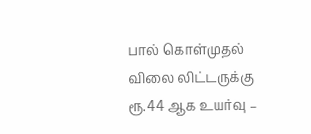பால் கொள்முதல் விலை லிட்டருக்கு ரூ.44 ஆக உயர்வு –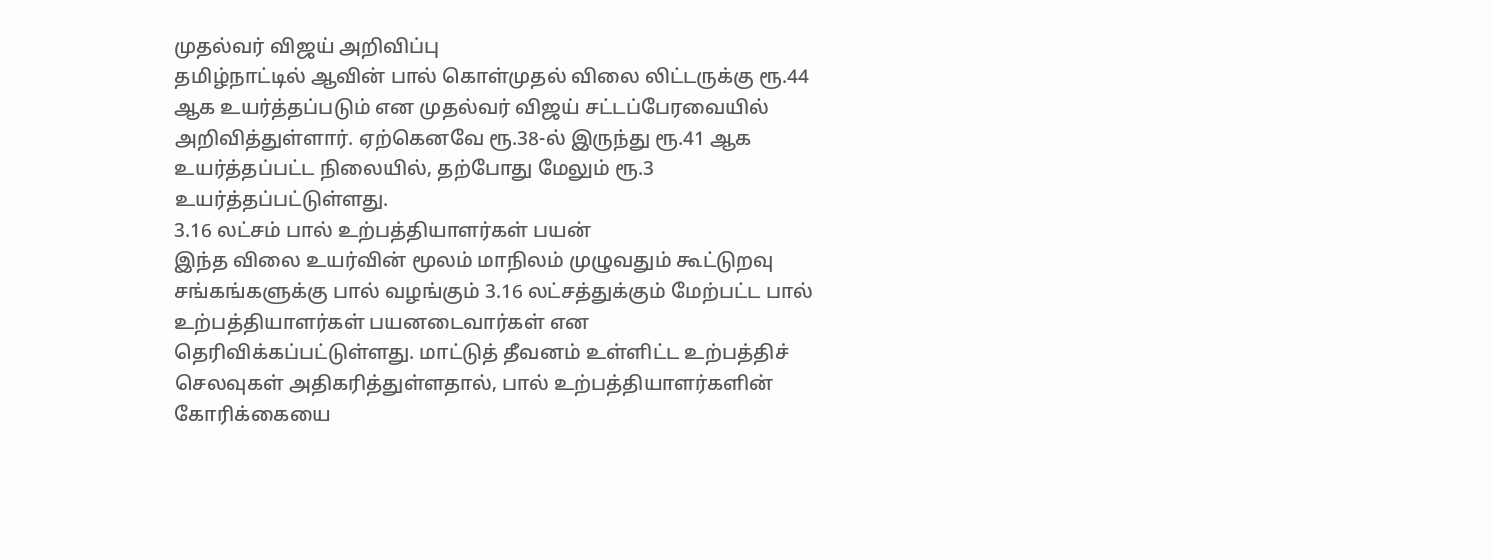முதல்வர் விஜய் அறிவிப்பு
தமிழ்நாட்டில் ஆவின் பால் கொள்முதல் விலை லிட்டருக்கு ரூ.44 ஆக உயர்த்தப்படும் என முதல்வர் விஜய் சட்டப்பேரவையில் அறிவித்துள்ளார். ஏற்கெனவே ரூ.38-ல் இருந்து ரூ.41 ஆக உயர்த்தப்பட்ட நிலையில், தற்போது மேலும் ரூ.3 உயர்த்தப்பட்டுள்ளது.
3.16 லட்சம் பால் உற்பத்தியாளர்கள் பயன்
இந்த விலை உயர்வின் மூலம் மாநிலம் முழுவதும் கூட்டுறவு சங்கங்களுக்கு பால் வழங்கும் 3.16 லட்சத்துக்கும் மேற்பட்ட பால் உற்பத்தியாளர்கள் பயனடைவார்கள் என தெரிவிக்கப்பட்டுள்ளது. மாட்டுத் தீவனம் உள்ளிட்ட உற்பத்திச் செலவுகள் அதிகரித்துள்ளதால், பால் உற்பத்தியாளர்களின் கோரிக்கையை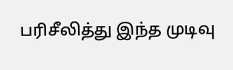பரிசீலித்து இந்த முடிவு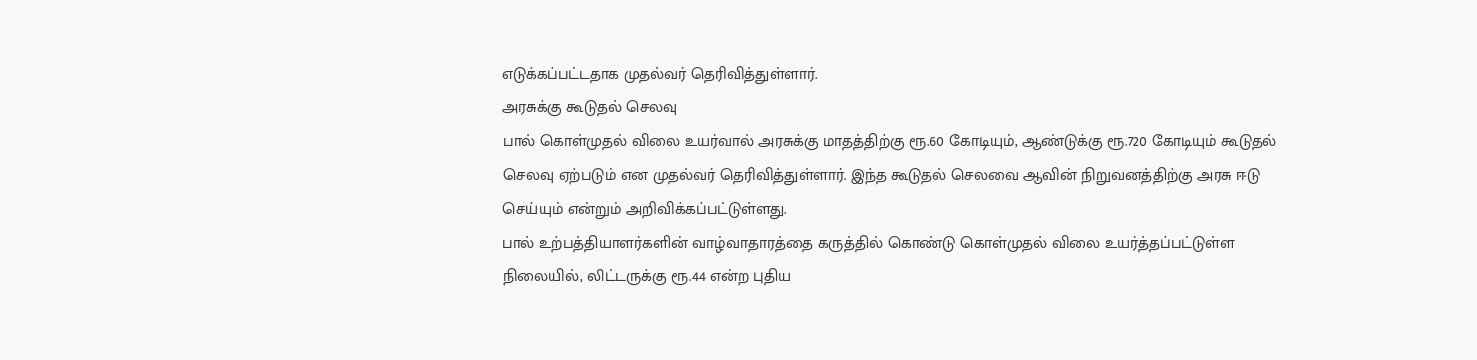எடுக்கப்பட்டதாக முதல்வர் தெரிவித்துள்ளார்.
அரசுக்கு கூடுதல் செலவு
பால் கொள்முதல் விலை உயர்வால் அரசுக்கு மாதத்திற்கு ரூ.60 கோடியும், ஆண்டுக்கு ரூ.720 கோடியும் கூடுதல் செலவு ஏற்படும் என முதல்வர் தெரிவித்துள்ளார். இந்த கூடுதல் செலவை ஆவின் நிறுவனத்திற்கு அரசு ஈடு செய்யும் என்றும் அறிவிக்கப்பட்டுள்ளது.
பால் உற்பத்தியாளர்களின் வாழ்வாதாரத்தை கருத்தில் கொண்டு கொள்முதல் விலை உயர்த்தப்பட்டுள்ள நிலையில், லிட்டருக்கு ரூ.44 என்ற புதிய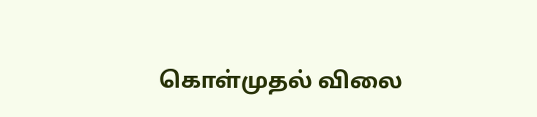கொள்முதல் விலை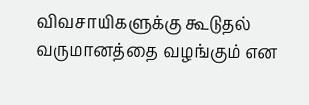விவசாயிகளுக்கு கூடுதல் வருமானத்தை வழங்கும் என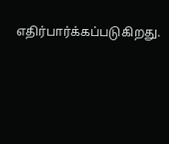எதிர்பார்க்கப்படுகிறது.